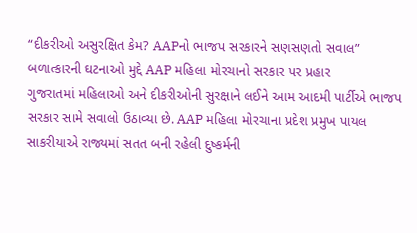“દીકરીઓ અસુરક્ષિત કેમ? AAPનો ભાજપ સરકારને સણસણતો સવાલ”
બળાત્કારની ઘટનાઓ મુદ્દે AAP મહિલા મોરચાનો સરકાર પર પ્રહાર
ગુજરાતમાં મહિલાઓ અને દીકરીઓની સુરક્ષાને લઈને આમ આદમી પાર્ટીએ ભાજપ સરકાર સામે સવાલો ઉઠાવ્યા છે. AAP મહિલા મોરચાના પ્રદેશ પ્રમુખ પાયલ સાકરીયાએ રાજ્યમાં સતત બની રહેલી દુષ્કર્મની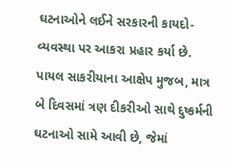ઘટનાઓને લઈને સરકારની કાયદો-વ્યવસ્થા પર આકરા પ્રહાર કર્યા છે.
પાયલ સાકરીયાના આક્ષેપ મુજબ, માત્ર બે દિવસમાં ત્રણ દીકરીઓ સાથે દુષ્કર્મની ઘટનાઓ સામે આવી છે, જેમાં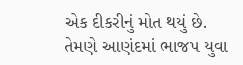એક દીકરીનું મોત થયું છે. તેમણે આણંદમાં ભાજપ યુવા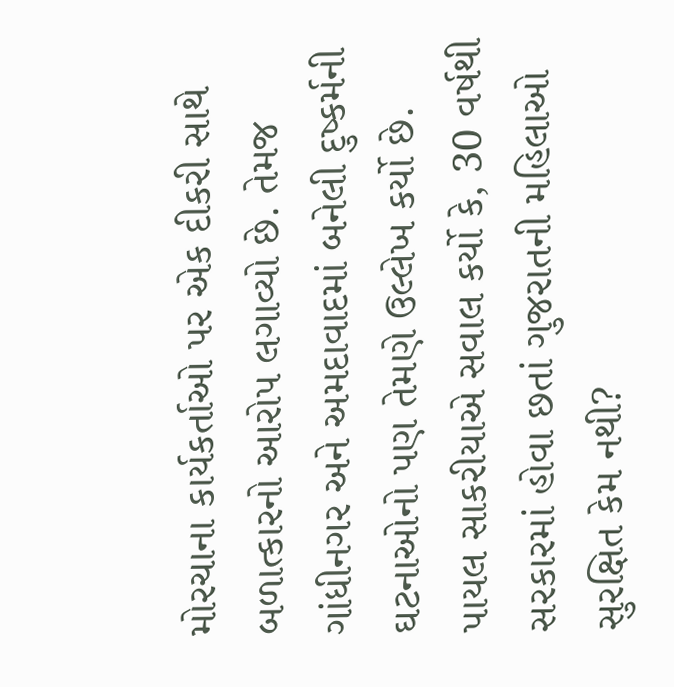મોરચાના કાર્યકર્તાઓ પર એક દીકરી સાથે બળાત્કારનો આરોપ લગાવ્યો છે. તેમજ ગાંધીનગર અને અમદાવાદમાં બનેલી દુષ્કર્મની ઘટનાઓનો પણ તેમણે ઉલ્લેખ કર્યો છે.
પાયલ સાકરીયાએ સવાલ કર્યો કે, 30 વર્ષથી સરકારમાં હોવા છતાં ગુજરાતની મહિલાઓ સુરક્ષિત કેમ નથી?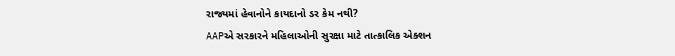રાજ્યમાં હેવાનોને કાયદાનો ડર કેમ નથી?
AAPએ સરકારને મહિલાઓની સુરક્ષા માટે તાત્કાલિક એક્શન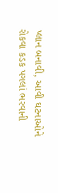પ્લાન બનાવી, આવી ઘટનાઓને રોકવા કડક પગલાં ભરવાની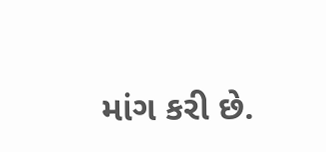માંગ કરી છે.